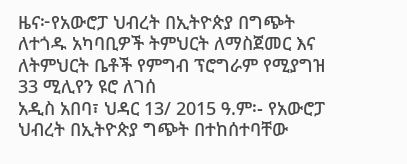ዜና፦የአውሮፓ ህብረት በኢትዮጵያ በግጭት ለተጎዱ አካባቢዎች ትምህርት ለማስጀመር እና ለትምህርት ቤቶች የምግብ ፕሮግራም የሚያግዝ 33 ሚሊየን ዩሮ ለገሰ
አዲስ አበባ፣ ህዳር 13/ 2015 ዓ.ም፡- የአውሮፓ ህብረት በኢትዮጵያ ግጭት በተከሰተባቸው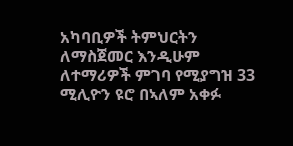አካባቢዎች ትምህርትን ለማስጀመር እንዲሁም ለተማሪዎች ምገባ የሚያግዝ 33 ሚሊዮን ዩሮ በኣለም አቀፉ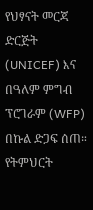የህፃናት መርጃ ድርጅት (UNICEF) እና በዓለም ምግብ ፕሮገራም (WFP) በኩል ድጋፍ ሰጠ። የትምህርት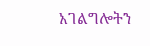አገልግሎትን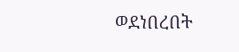ወደነበረበት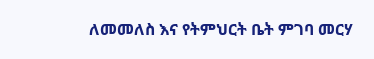ለመመለስ እና የትምህርት ቤት ምገባ መርሃ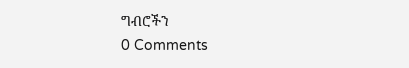ግብሮችን
0 Comments